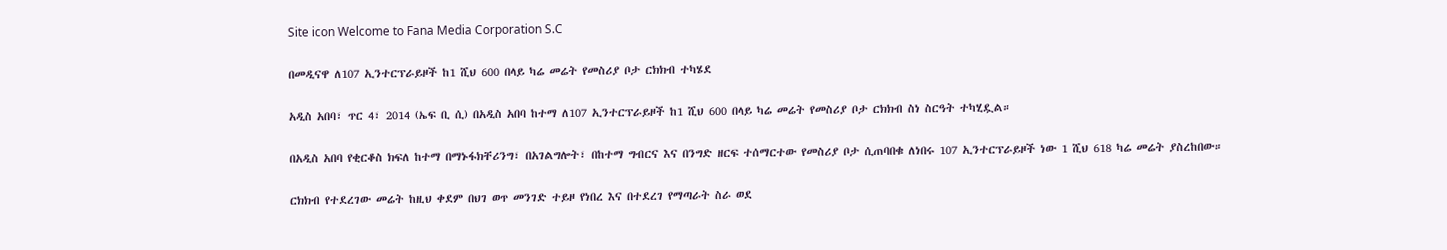Site icon Welcome to Fana Media Corporation S.C

በመዲናዋ ለ107 ኢንተርፕራይዞች ከ1 ሺህ 600 በላይ ካሬ መሬት የመስሪያ ቦታ ርክክብ ተካሄደ

አዲስ አበባ፣ ጥር 4፣ 2014 (ኤፍ ቢ ሲ) በአዲስ አበባ ከተማ ለ107 ኢንተርፕራይዞች ከ1 ሺህ 600 በላይ ካሬ መሬት የመስሪያ ቦታ ርክክብ ስነ ስርዓት ተካሂዷል።

በአዲስ አበባ የቂርቆስ ክፍለ ከተማ በማኑፋክቸሪንግ፣ በአገልግሎት፣ በከተማ ግብርና እና በንግድ ዘርፍ ተሰማርተው የመስሪያ ቦታ ሲጠባበቁ ለነበሩ 107 ኢንተርፕራይዞች ነው 1 ሺህ 618 ካሬ መሬት ያስረከበው።

ርክክብ የተደረገው መሬት ከዚህ ቀደም በህገ ወጥ መንገድ ተይዞ የነበረ እና በተደረገ የማጣራት ስራ ወደ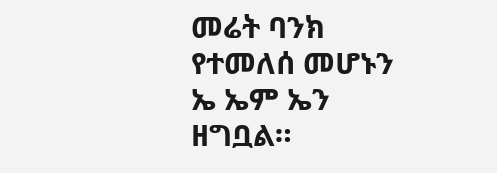መሬት ባንክ የተመለሰ መሆኑን ኤ ኤም ኤን ዘግቧል።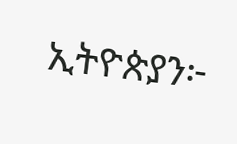ኢትዮጵያን፦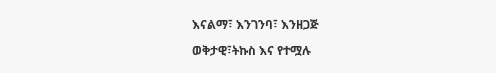እናልማ፣ እንገንባ፣ እንዘጋጅ

ወቅታዊ፣ትኩስ እና የተሟሉ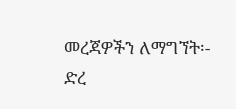መረጃዎችን ለማግኘት፡-
ድረ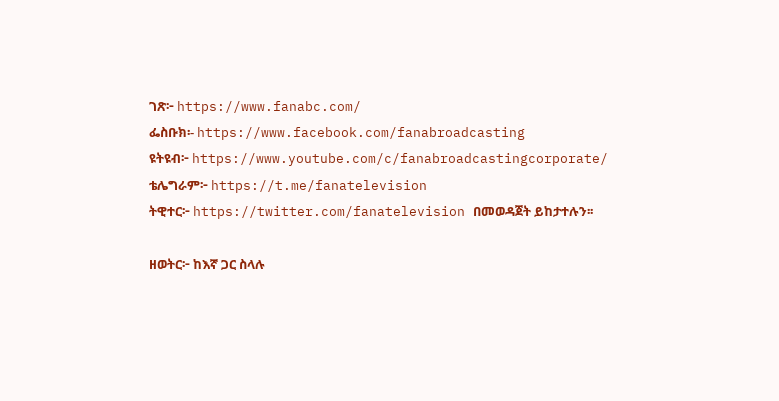ገጽ፦ https://www.fanabc.com/
ፌስቡክ፡- https://www.facebook.com/fanabroadcasting
ዩትዩብ፦ https://www.youtube.com/c/fanabroadcastingcorporate/
ቴሌግራም፦ https://t.me/fanatelevision
ትዊተር፦ https://twitter.com/fanatelevision በመወዳጀት ይከታተሉን፡፡

ዘወትር፦ ከእኛ ጋር ስላሉ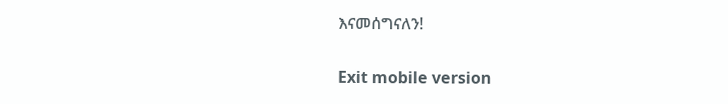እናመሰግናለን!

Exit mobile version